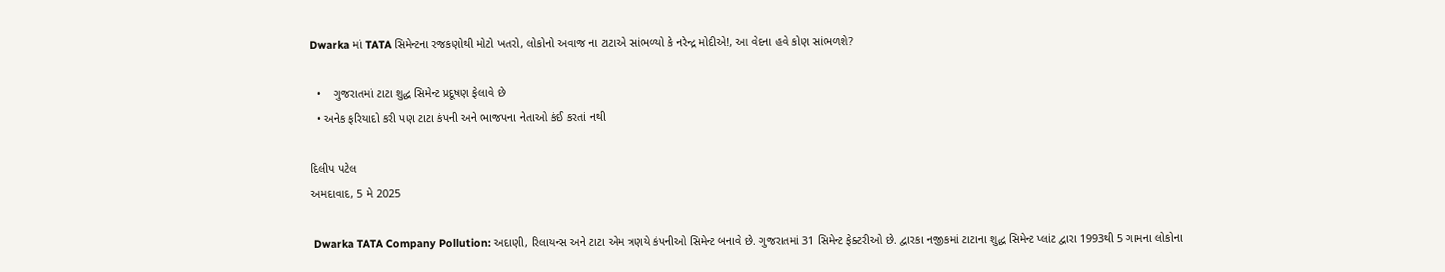Dwarka માં TATA સિમેન્ટના રજકણોથી મોટો ખતરો, લોકોનો અવાજ ના ટાટાએ સાંભળ્યો કે નરેન્દ્ર મોદીએ!, આ વેદના હવે કોણ સાંભળશે?

  •    ગુજરાતમાં ટાટા શુદ્ધ સિમેન્ટ પ્રદૂષણ ફેલાવે છે
  • અનેક ફરિયાદો કરી પણ ટાટા કંપની અને ભાજપના નેતાઓ કંઈ કરતાં નથી

દિલીપ પટેલ
અમદાવાદ, 5 મે 2025

 Dwarka TATA Company Pollution: અદાણી, રિલાયન્સ અને ટાટા એમ ત્રણયે કંપનીઓ સિમેન્ટ બનાવે છે. ગુજરાતમાં 31 સિમેન્ટ ફેક્ટરીઓ છે. દ્વારકા નજીકમાં ટાટાના શુદ્ધ સિમેન્ટ પ્લાંટ દ્વારા 1993થી 5 ગામના લોકોના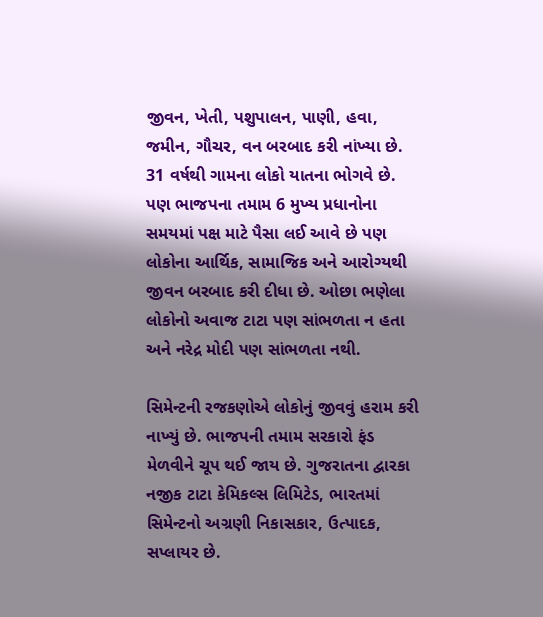જીવન, ખેતી, પશુપાલન, પાણી, હવા, જમીન, ગૌચર, વન બરબાદ કરી નાંખ્યા છે. 31 વર્ષથી ગામના લોકો યાતના ભોગવે છે. પણ ભાજપના તમામ 6 મુખ્ય પ્રધાનોના સમયમાં પક્ષ માટે પૈસા લઈ આવે છે પણ લોકોના આર્થિક, સામાજિક અને આરોગ્યથી જીવન બરબાદ કરી દીધા છે. ઓછા ભણેલા લોકોનો અવાજ ટાટા પણ સાંભળતા ન હતા અને નરેદ્ર મોદી પણ સાંભળતા નથી.

સિમેન્ટની રજકણોએ લોકોનું જીવવું હરામ કરી નાખ્યું છે. ભાજપની તમામ સરકારો ફંડ મેળવીને ચૂપ થઈ જાય છે. ગુજરાતના દ્વારકા નજીક ટાટા કેમિકલ્સ લિમિટેડ, ભારતમાં સિમેન્ટનો અગ્રણી નિકાસકાર, ઉત્પાદક, સપ્લાયર છે.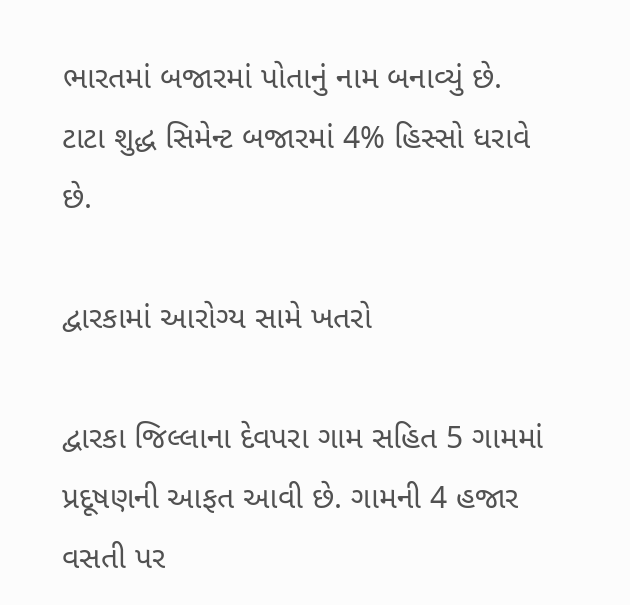ભારતમાં બજારમાં પોતાનું નામ બનાવ્યું છે. ટાટા શુદ્ધ સિમેન્ટ બજારમાં 4% હિસ્સો ધરાવે છે.

દ્વારકામાં આરોગ્ય સામે ખતરો

દ્વારકા જિલ્લાના દેવપરા ગામ સહિત 5 ગામમાં પ્રદૂષણની આફત આવી છે. ગામની 4 હજાર વસતી પર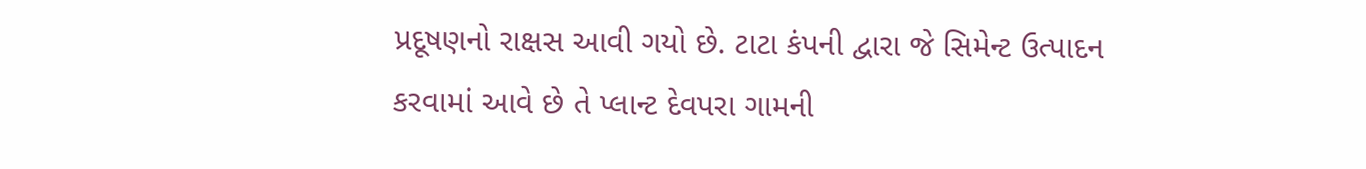પ્રદૂષણનો રાક્ષસ આવી ગયો છે. ટાટા કંપની દ્વારા જે સિમેન્ટ ઉત્પાદન કરવામાં આવે છે તે પ્લાન્ટ દેવપરા ગામની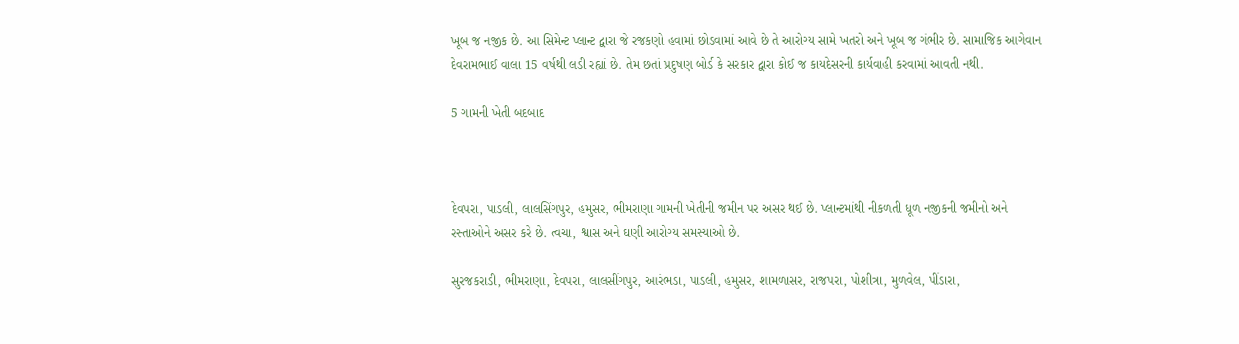ખૂબ જ નજીક છે. આ સિમેન્ટ પ્લાન્ટ દ્વારા જે રજકણો હવામાં છોડવામાં આવે છે તે આરોગ્ય સામે ખતરો અને ખૂબ જ ગંભીર છે. સામાજિક આગેવાન દેવરામભાઈ વાલા 15 વર્ષથી લડી રહ્યાં છે. તેમ છતાં પ્રદુષણ બોર્ડ કે સરકાર દ્વારા કોઈ જ કાયદેસરની કાર્યવાહી કરવામાં આવતી નથી.

5 ગામની ખેતી બદબાદ



દેવપરા, પાડલી, લાલસિંગપુર, હમુસર, ભીમરાણા ગામની ખેતીની જમીન પર અસર થઈ છે. પ્લાન્ટમાંથી નીકળતી ધૂળ નજીકની જમીનો અને રસ્તાઓને અસર કરે છે. ત્વચા, શ્વાસ અને ઘણી આરોગ્ય સમસ્યાઓ છે.

સુરજકરાડી, ભીમરાણા, દેવપરા, લાલસીંગપુર, આરંભડા, પાડલી, હમુસર, શામળાસર, રાજપરા, પોશીત્રા, મુળવેલ, પીંડારા,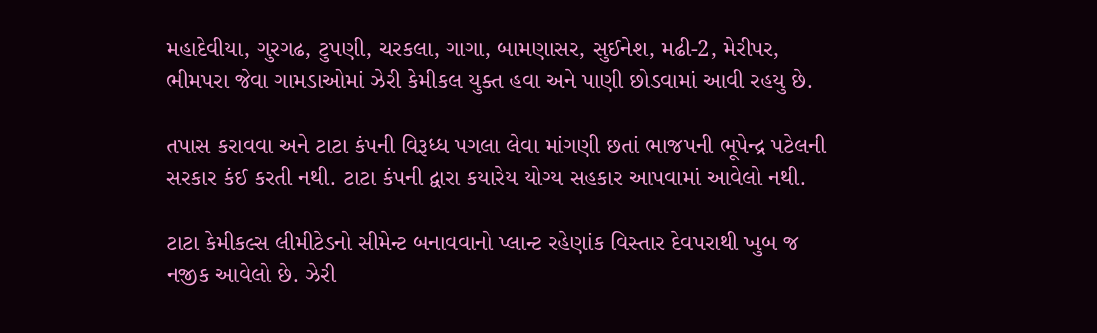મહાદેવીયા, ગુરગઢ, ટુપણી, ચરકલા, ગાગા, બામણાસર, સુઈનેશ, મઢી-2, મેરીપર, ભીમપરા જેવા ગામડાઓમાં ઝેરી કેમીકલ યુક્ત હવા અને પાણી છોડવામાં આવી રહયુ છે.

તપાસ કરાવવા અને ટાટા કંપની વિરૂધ્ધ પગલા લેવા માંગણી છતાં ભાજપની ભૂપેન્દ્ર પટેલની સરકાર કંઈ કરતી નથી. ટાટા કંપની દ્વારા કયારેય યોગ્ય સહકાર આપવામાં આવેલો નથી.

ટાટા કેમીકલ્સ લીમીટેડનો સીમેન્ટ બનાવવાનો પ્લાન્ટ રહેણાંક વિસ્તાર દેવપરાથી ખુબ જ નજીક આવેલો છે. ઝેરી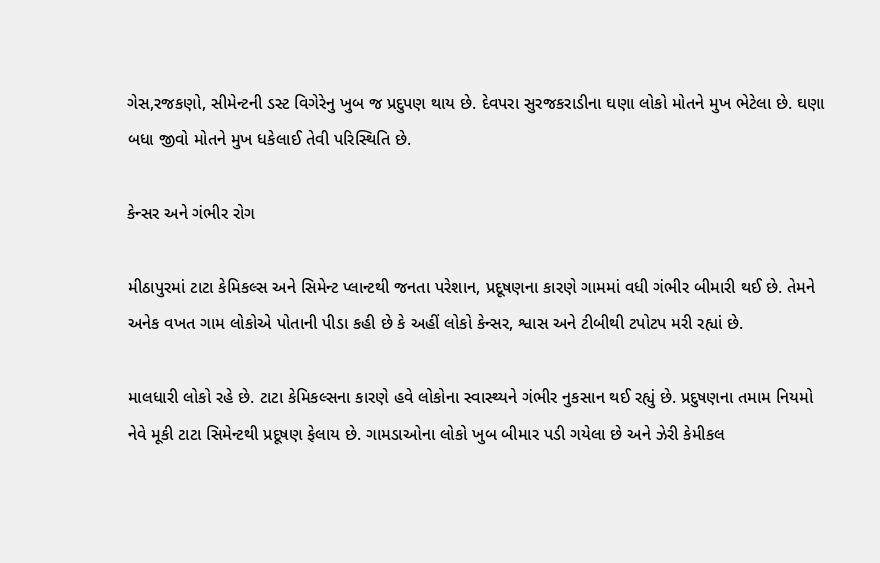ગેસ,રજકણો, સીમેન્ટની ડસ્ટ વિગેરેનુ ખુબ જ પ્રદુપણ થાય છે. દેવપરા સુરજકરાડીના ઘણા લોકો મોતને મુખ ભેટેલા છે. ઘણા બધા જીવો મોતને મુખ ધકેલાઈ તેવી પરિસ્થિતિ છે.

કેન્સર અને ગંભીર રોગ

મીઠાપુરમાં ટાટા કેમિકલ્સ અને સિમેન્ટ પ્લાન્ટથી જનતા પરેશાન, પ્રદૂષણના કારણે ગામમાં વધી ગંભીર બીમારી થઈ છે. તેમને અનેક વખત ગામ લોકોએ પોતાની પીડા કહી છે કે અહીં લોકો કેન્સર, શ્વાસ અને ટીબીથી ટપોટપ મરી રહ્યાં છે.

માલધારી લોકો રહે છે. ટાટા કેમિકલ્સના કારણે હવે લોકોના સ્વાસ્થ્યને ગંભીર નુકસાન થઈ રહ્યું છે. પ્રદુષણના તમામ નિયમો નેવે મૂકી ટાટા સિમેન્ટથી પ્રદૂષણ ફેલાય છે. ગામડાઓના લોકો ખુબ બીમાર પડી ગયેલા છે અને ઝેરી કેમીકલ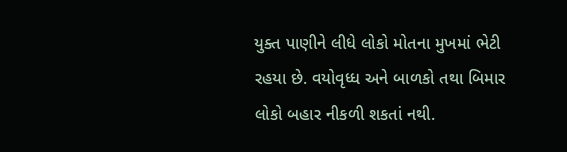યુક્ત પાણીને લીધે લોકો મોતના મુખમાં ભેટી રહયા છે. વયોવૃધ્ધ અને બાળકો તથા બિમાર લોકો બહાર નીકળી શકતાં નથી.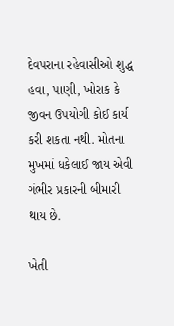દેવપરાના રહેવાસીઓ શુદ્ધ હવા, પાણી, ખોરાક કે જીવન ઉપયોગી કોઈ કાર્ય કરી શકતા નથી. મોતના મુખમાં ધકેલાઈ જાય એવી ગંભીર પ્રકારની બીમારી થાય છે.

ખેતી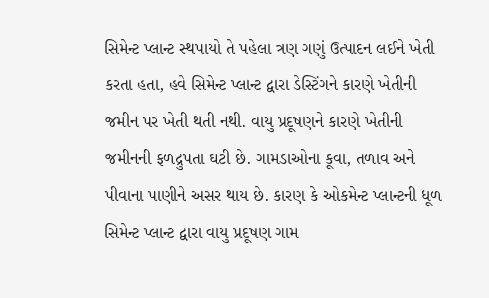સિમેન્ટ પ્લાન્ટ સ્થપાયો તે પહેલા ત્રણ ગણું ઉત્પાદન લઈને ખેતી કરતા હતા, હવે સિમેન્ટ પ્લાન્ટ દ્વારા ડેસ્ટિંગને કારણે ખેતીની જમીન પર ખેતી થતી નથી. વાયુ પ્રદૂષણને કારણે ખેતીની જમીનની ફળદ્રુપતા ઘટી છે. ગામડાઓના કૂવા, તળાવ અને પીવાના પાણીને અસર થાય છે. કારણ કે ઓકમેન્ટ પ્લાન્ટની ધૂળ સિમેન્ટ પ્લાન્ટ દ્વારા વાયુ પ્રદૂષણ ગામ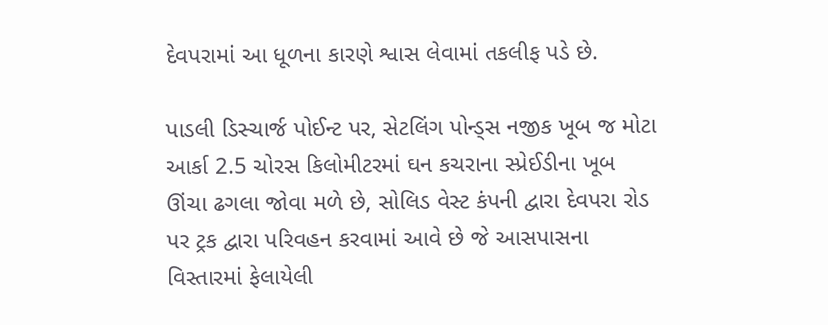દેવપરામાં આ ધૂળના કારણે શ્વાસ લેવામાં તકલીફ પડે છે.

પાડલી ડિસ્ચાર્જ પોઈન્ટ પર, સેટલિંગ પોન્ડ્સ નજીક ખૂબ જ મોટા આર્કા 2.5 ચોરસ કિલોમીટરમાં ઘન કચરાના સ્પ્રેઈડીના ખૂબ ઊંચા ઢગલા જોવા મળે છે, સોલિડ વેસ્ટ કંપની દ્વારા દેવપરા રોડ પર ટ્રક દ્વારા પરિવહન કરવામાં આવે છે જે આસપાસના વિસ્તારમાં ફેલાયેલી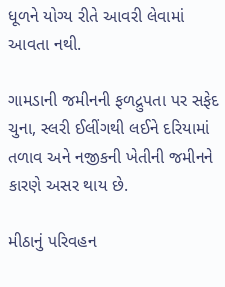ધૂળને યોગ્ય રીતે આવરી લેવામાં આવતા નથી.

ગામડાની જમીનની ફળદ્રુપતા પર સફેદ ચુના, સ્લરી ઈલીંગથી લઈને દરિયામાં તળાવ અને નજીકની ખેતીની જમીનને કારણે અસર થાય છે.

મીઠાનું પરિવહન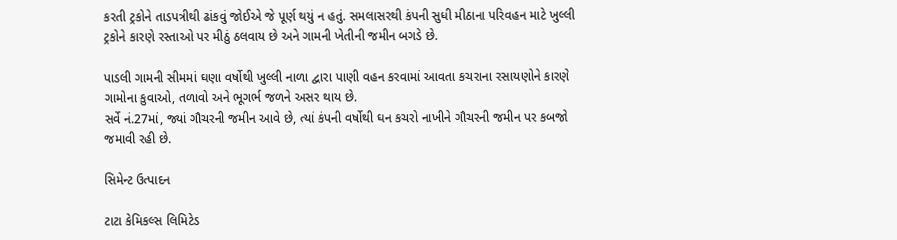કરતી ટ્રકોને તાડપત્રીથી ઢાંકવું જોઈએ જે પૂર્ણ થયું ન હતું. સમલાસરથી કંપની સુધી મીઠાના પરિવહન માટે ખુલ્લી ટ્રકોને કારણે રસ્તાઓ પર મીઠું ઠલવાય છે અને ગામની ખેતીની જમીન બગડે છે.

પાડલી ગામની સીમમાં ઘણા વર્ષોથી ખુલ્લી નાળા દ્વારા પાણી વહન કરવામાં આવતા કચરાના રસાયણોને કારણે ગામોના કુવાઓ, તળાવો અને ભૂગર્ભ જળને અસર થાય છે.
સર્વે નં.27માં, જ્યાં ગૌચરની જમીન આવે છે, ત્યાં કંપની વર્ષોથી ઘન કચરો નાખીને ગૌચરની જમીન પર કબજો જમાવી રહી છે.

સિમેન્ટ ઉત્પાદન

ટાટા કેમિકલ્સ લિમિટેડ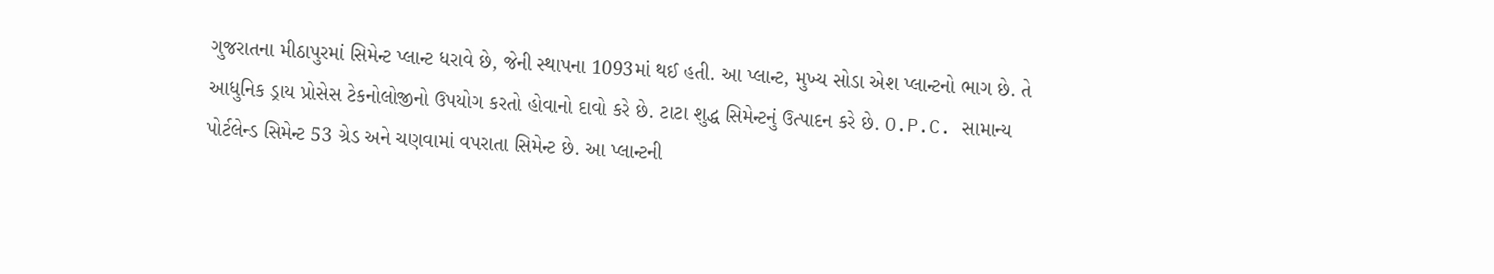ગુજરાતના મીઠાપુરમાં સિમેન્ટ પ્લાન્ટ ધરાવે છે, જેની સ્થાપના 1093માં થઈ હતી. આ પ્લાન્ટ, મુખ્ય સોડા એશ પ્લાન્ટનો ભાગ છે. તે આધુનિક ડ્રાય પ્રોસેસ ટેકનોલોજીનો ઉપયોગ કરતો હોવાનો દાવો કરે છે. ટાટા શુદ્ધ સિમેન્ટનું ઉત્પાદન કરે છે. O.P.C. સામાન્ય પોર્ટલેન્ડ સિમેન્ટ 53 ગ્રેડ અને ચણવામાં વપરાતા સિમેન્ટ છે. આ પ્લાન્ટની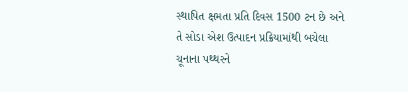સ્થાપિત ક્ષમતા પ્રતિ દિવસ 1500 ટન છે અને તે સોડા એશ ઉત્પાદન પ્રક્રિયામાંથી બચેલા ચૂનાના પથ્થરને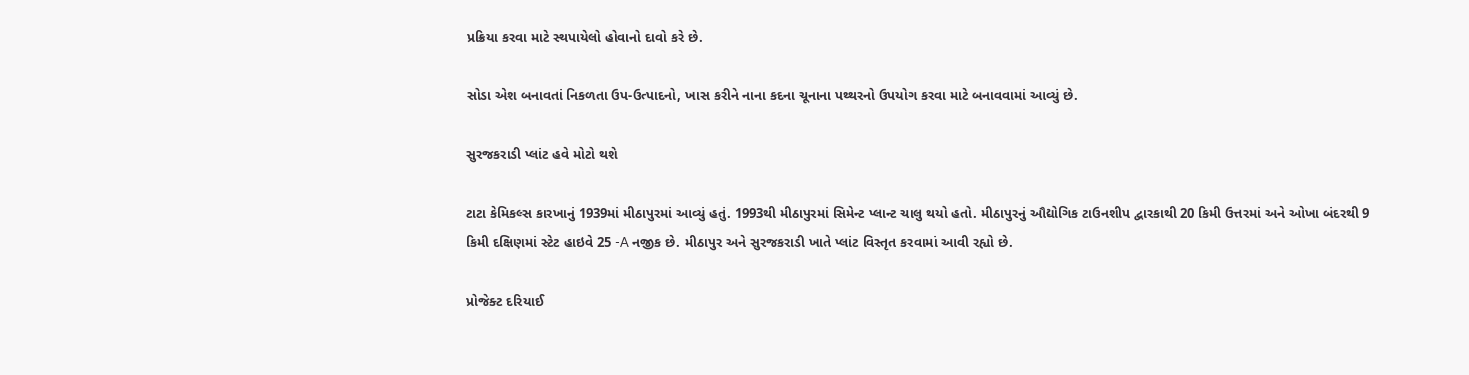પ્રક્રિયા કરવા માટે સ્થપાયેલો હોવાનો દાવો કરે છે.

સોડા એશ બનાવતાં નિકળતા ઉપ-ઉત્પાદનો, ખાસ કરીને નાના કદના ચૂનાના પથ્થરનો ઉપયોગ કરવા માટે બનાવવામાં આવ્યું છે.

સુરજકરાડી પ્લાંટ હવે મોટો થશે

ટાટા કેમિકલ્સ કારખાનું 1939માં મીઠાપુરમાં આવ્યું હતું. 1993થી મીઠાપુરમાં સિમેન્ટ પ્લાન્ટ ચાલુ થયો હતો. મીઠાપુરનું ઔદ્યોગિક ટાઉનશીપ દ્વારકાથી 20 કિમી ઉત્તરમાં અને ઓખા બંદરથી 9 કિમી દક્ષિણમાં સ્ટેટ હાઇવે 25 -A નજીક છે. મીઠાપુર અને સુરજકરાડી ખાતે પ્લાંટ વિસ્તૃત કરવામાં આવી રહ્યો છે.

પ્રોજેક્ટ દરિયાઈ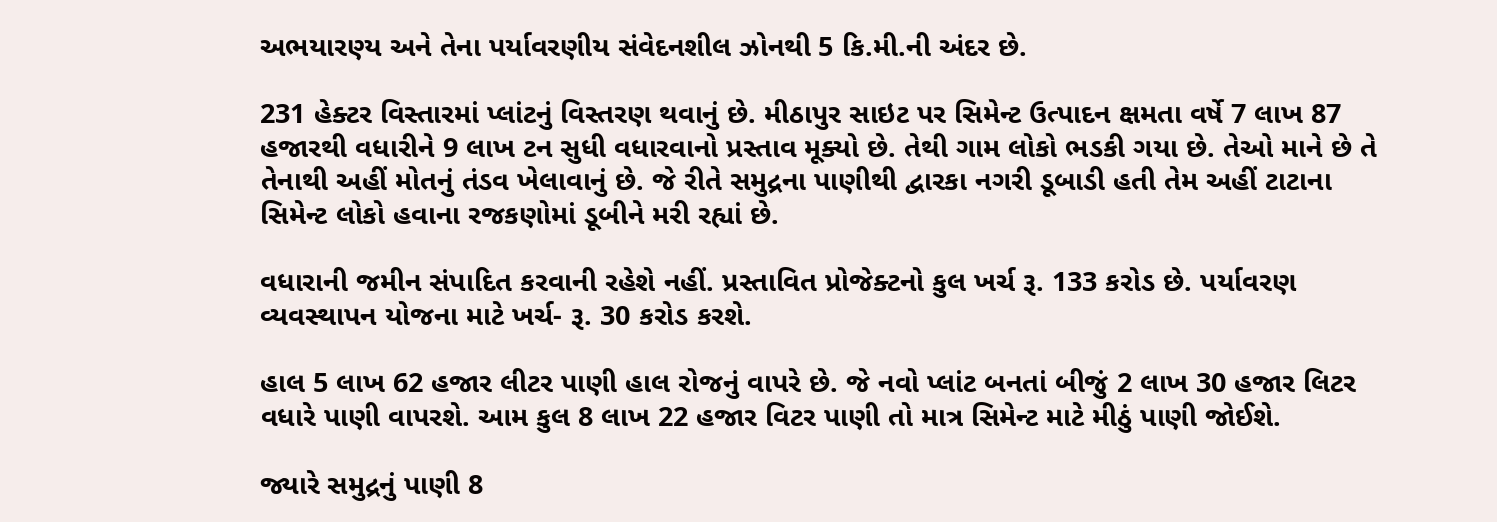અભયારણ્ય અને તેના પર્યાવરણીય સંવેદનશીલ ઝોનથી 5 કિ.મી.ની અંદર છે.

231 હેક્ટર વિસ્તારમાં પ્લાંટનું વિસ્તરણ થવાનું છે. મીઠાપુર સાઇટ પર સિમેન્ટ ઉત્પાદન ક્ષમતા વર્ષે 7 લાખ 87 હજારથી વધારીને 9 લાખ ટન સુધી વધારવાનો પ્રસ્તાવ મૂક્યો છે. તેથી ગામ લોકો ભડકી ગયા છે. તેઓ માને છે તે તેનાથી અહીં મોતનું તંડવ ખેલાવાનું છે. જે રીતે સમુદ્રના પાણીથી દ્વારકા નગરી ડૂબાડી હતી તેમ અહીં ટાટાના સિમેન્ટ લોકો હવાના રજકણોમાં ડૂબીને મરી રહ્યાં છે.

વધારાની જમીન સંપાદિત કરવાની રહેશે નહીં. પ્રસ્તાવિત પ્રોજેક્ટનો કુલ ખર્ચ રૂ. 133 કરોડ છે. પર્યાવરણ વ્યવસ્થાપન યોજના માટે ખર્ચ- રૂ. 30 કરોડ કરશે.

હાલ 5 લાખ 62 હજાર લીટર પાણી હાલ રોજનું વાપરે છે. જે નવો પ્લાંટ બનતાં બીજું 2 લાખ 30 હજાર લિટર વધારે પાણી વાપરશે. આમ કુલ 8 લાખ 22 હજાર વિટર પાણી તો માત્ર સિમેન્ટ માટે મીઠું પાણી જોઈશે.

જ્યારે સમુદ્રનું પાણી 8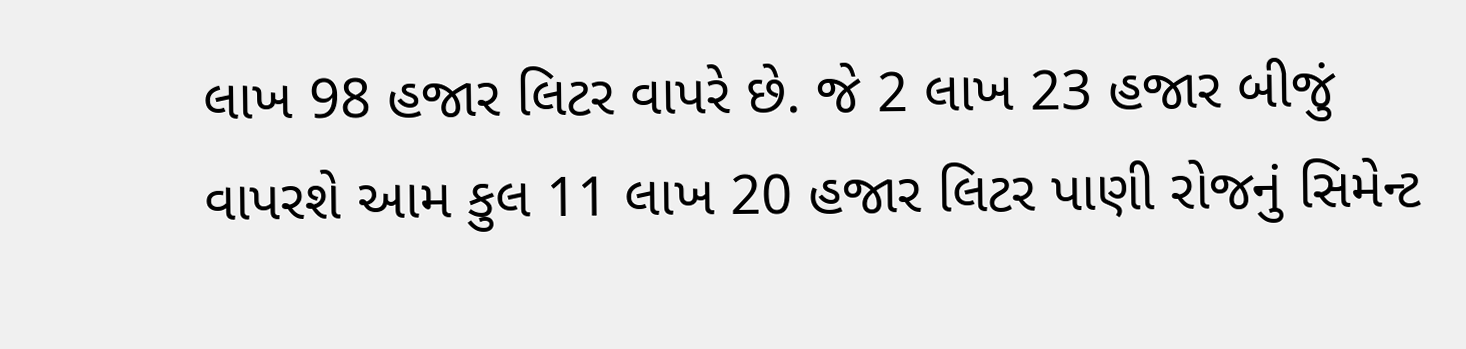લાખ 98 હજાર લિટર વાપરે છે. જે 2 લાખ 23 હજાર બીજું વાપરશે આમ કુલ 11 લાખ 20 હજાર લિટર પાણી રોજનું સિમેન્ટ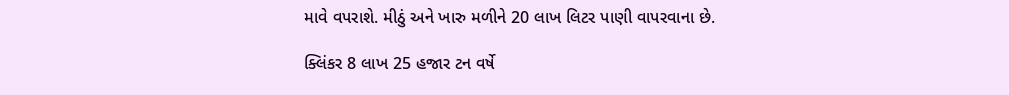માવે વપરાશે. મીઠું અને ખારુ મળીને 20 લાખ લિટર પાણી વાપરવાના છે.

ક્લિંકર 8 લાખ 25 હજાર ટન વર્ષે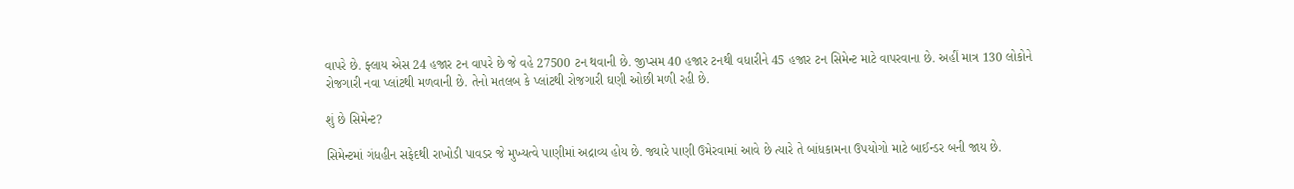વાપરે છે. ફ્લાય એસ 24 હજાર ટન વાપરે છે જે વહે 27500 ટન થવાની છે. જીપ્સમ 40 હજાર ટનથી વધારીને 45 હજાર ટન સિમેન્ટ માટે વાપરવાના છે. અહીં માત્ર 130 લોકોને રોજગારી નવા પ્લાંટથી મળવાની છે. તેનો મતલબ કે પ્લાંટથી રોજગારી ઘણી ઓછી મળી રહી છે.

શું છે સિમેન્ટ?

સિમેન્ટમાં ગંધહીન સફેદથી રાખોડી પાવડર જે મુખ્યત્વે પાણીમાં અદ્રાવ્ય હોય છે. જ્યારે પાણી ઉમેરવામાં આવે છે ત્યારે તે બાંધકામના ઉપયોગો માટે બાઈન્ડર બની જાય છે.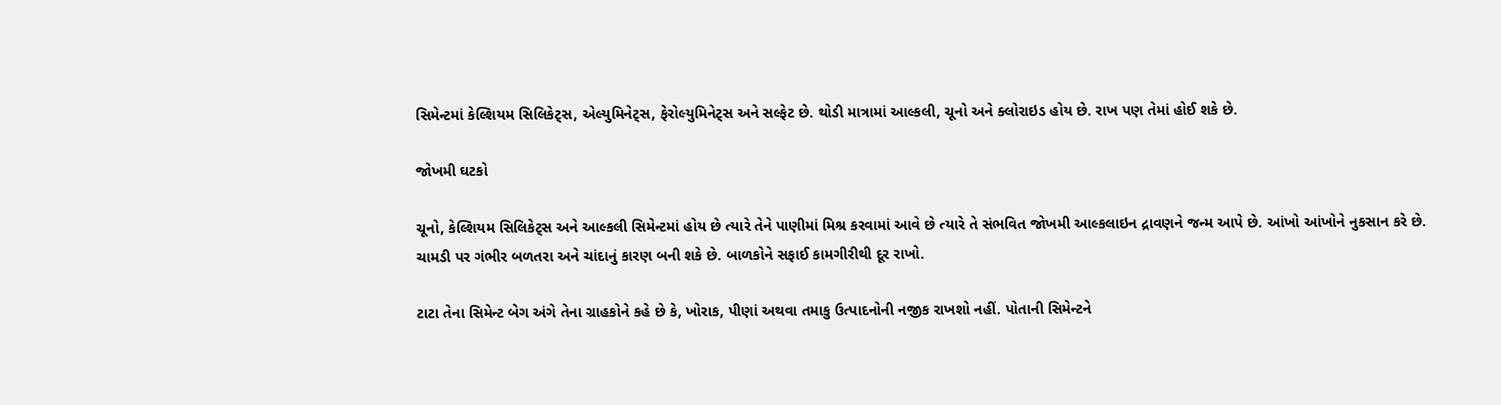સિમેન્ટમાં કેલ્શિયમ સિલિકેટ્સ, એલ્યુમિનેટ્સ, ફેરોલ્યુમિનેટ્સ અને સલ્ફેટ છે. થોડી માત્રામાં આલ્કલી, ચૂનો અને ક્લોરાઇડ હોય છે. રાખ પણ તેમાં હોઈ શકે છે.

જોખમી ઘટકો

ચૂનો, કેલ્શિયમ સિલિકેટ્સ અને આલ્કલી સિમેન્ટમાં હોય છે ત્યારે તેને પાણીમાં મિશ્ર કરવામાં આવે છે ત્યારે તે સંભવિત જોખમી આલ્કલાઇન દ્રાવણને જન્મ આપે છે. આંખો આંખોને નુકસાન કરે છે. ચામડી પર ગંભીર બળતરા અને ચાંદાનું કારણ બની શકે છે. બાળકોને સફાઈ કામગીરીથી દૂર રાખો.

ટાટા તેના સિમેન્ટ બેગ અંગે તેના ગ્રાહકોને કહે છે કે, ખોરાક, પીણાં અથવા તમાકુ ઉત્પાદનોની નજીક રાખશો નહીં. પોતાની સિમેન્ટને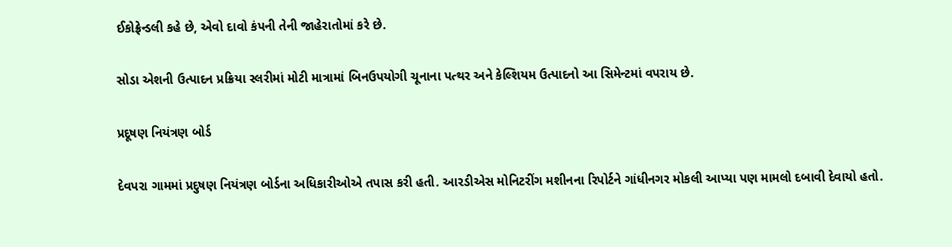ઈકોફ્રેન્ડલી કહે છે, એવો દાવો કંપની તેની જાહેરાતોમાં કરે છે.

સોડા એશની ઉત્પાદન પ્રક્રિયા સ્લરીમાં મોટી માત્રામાં બિનઉપયોગી ચૂનાના પત્થર અને કેલ્શિયમ ઉત્પાદનો આ સિમેન્ટમાં વપરાય છે.

પ્રદૂષણ નિયંત્રણ બોર્ડ

દેવપરા ગામમાં પ્રદુષણ નિયંત્રણ બોર્ડના અધિકારીઓએ તપાસ કરી હતી. આરડીએસ મોનિટરીંગ મશીનના રિપોર્ટને ગાંધીનગર મોકલી આપ્યા પણ મામલો દબાવી દેવાયો હતો.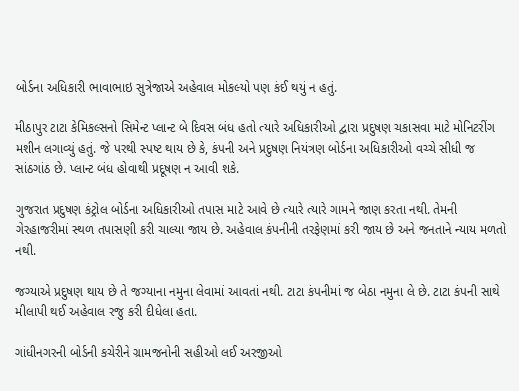બોર્ડના અધિકારી ભાવાભાઇ સુત્રેજાએ અહેવાલ મોકલ્યો પણ કંઈ થયું ન હતું.

મીઠાપુર ટાટા કેમિકલ્સનો સિમેન્ટ પ્લાન્ટ બે દિવસ બંધ હતો ત્યારે અધિકારીઓ દ્વારા પ્રદુષણ ચકાસવા માટે મોનિટરીંગ મશીન લગાવ્યું હતું. જે પરથી સ્પષ્ટ થાય છે કે, કંપની અને પ્રદુષણ નિયંત્રણ બોર્ડના અધિકારીઓ વચ્ચે સીધી જ સાંઠગાંઠ છે. પ્લાન્ટ બંધ હોવાથી પ્રદૂષણ ન આવી શકે.

ગુજરાત પ્રદુષણ કંટ્રોલ બોર્ડના અધિકારીઓ તપાસ માટે આવે છે ત્યારે ત્યારે ગામને જાણ કરતા નથી. તેમની ગેરહાજરીમાં સ્થળ તપાસણી કરી ચાલ્યા જાય છે. અહેવાલ કંપનીની તરફેણમાં કરી જાય છે અને જનતાને ન્યાય મળતો નથી.

જગ્યાએ પ્રદુષણ થાય છે તે જગ્યાના નમુના લેવામાં આવતાં નથી. ટાટા કંપનીમાં જ બેઠા નમુના લે છે. ટાટા કંપની સાથે મીલાપી થઈ અહેવાલ રજુ કરી દીધેલા હતા.

ગાંધીનગરની બોર્ડની કચેરીને ગ્રામજનોની સહીઓ લઈ અરજીઓ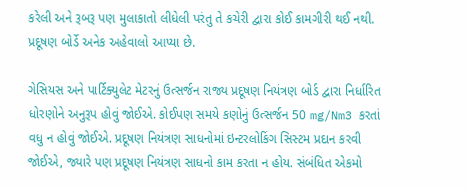કરેલી અને રૂબરૂ પણ મુલાકાતો લીધેલી પરંતુ તે કચેરી દ્વારા કોઈ કામગીરી થઈ નથી. પ્રદૂષણ બોર્ડે અનેક અહેવાલો આપ્યા છે.

ગેસિયસ અને પાર્ટિક્યુલેટ મેટરનું ઉત્સર્જન રાજ્ય પ્રદૂષણ નિયંત્રણ બોર્ડ દ્વારા નિર્ધારિત ધોરણોને અનુરૂપ હોવું જોઈએ. કોઈપણ સમયે કણોનું ઉત્સર્જન 50 mg/Nm3 કરતાં વધુ ન હોવું જોઈએ. પ્રદૂષણ નિયંત્રણ સાધનોમાં ઇન્ટરલોકિંગ સિસ્ટમ પ્રદાન કરવી જોઈએ, જ્યારે પણ પ્રદૂષણ નિયંત્રણ સાધનો કામ કરતા ન હોય. સંબંધિત એકમો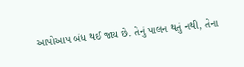આપોઆપ બંધ થઈ જાય છે. તેનું પાલન થતું નથી, તેના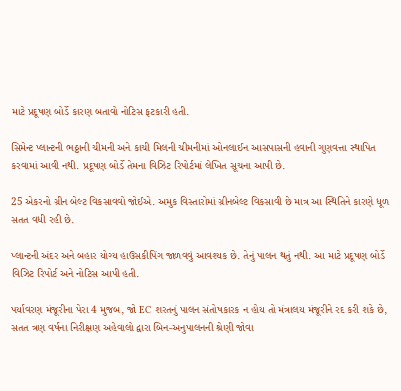માટે પ્રદૂષણ બોર્ડે કારણ બતાવો નોટિસ ફટકારી હતી.

સિમેન્ટ પ્લાન્ટની ભઠ્ઠાની ચીમની અને કાચી મિલની ચીમનીમાં ઓનલાઈન આસપાસની હવાની ગુણવત્તા સ્થાપિત કરવામાં આવી નથી. પ્રદૂષણ બોર્ડે તેમના વિઝિટ રિપોર્ટમાં લેખિત સૂચના આપી છે.

25 એકરનો ગ્રીન બેલ્ટ વિકસાવવો જોઈએ. અમુક વિસ્તારોમાં ગ્રીનબેલ્ટ વિકસાવી છે માત્ર આ સ્થિતિને કારણે ધૂળ સતત વધી રહી છે.

પ્લાન્ટની અંદર અને બહાર યોગ્ય હાઉસકીપિંગ જાળવવું આવશ્યક છે. તેનું પાલન થતું નથી. આ માટે પ્રદૂષણ બોર્ડે વિઝિટ રિપોર્ટ અને નોટિસ આપી હતી.

પર્યાવરણ મંજૂરીના પેરા 4 મુજબ, જો EC શરતનું પાલન સંતોષકારક ન હોય તો મંત્રાલય મંજૂરીને રદ કરી શકે છે, સતત ત્રણ વર્ષના નિરીક્ષણ અહેવાલો દ્વારા બિન-અનુપાલનની શ્રેણી જોવા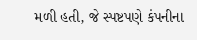મળી હતી, જે સ્પષ્ટપણે કંપનીના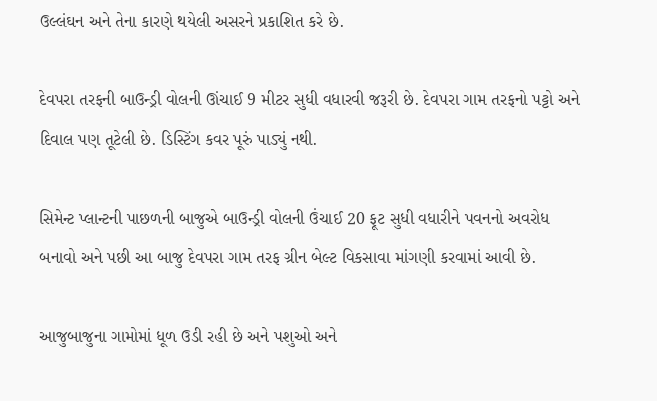ઉલ્લંઘન અને તેના કારણે થયેલી અસરને પ્રકાશિત કરે છે.

દેવપરા તરફની બાઉન્ડ્રી વોલની ઊંચાઈ 9 મીટર સુધી વધારવી જરૂરી છે. દેવપરા ગામ તરફનો પટ્ટો અને દિવાલ પણ તૂટેલી છે. ડિસ્ટિંગ કવર પૂરું પાડ્યું નથી.

સિમેન્ટ પ્લાન્ટની પાછળની બાજુએ બાઉન્ડ્રી વોલની ઉંચાઈ 20 ફૂટ સુધી વધારીને પવનનો અવરોધ બનાવો અને પછી આ બાજુ દેવપરા ગામ તરફ ગ્રીન બેલ્ટ વિકસાવા માંગણી કરવામાં આવી છે.

આજુબાજુના ગામોમાં ધૂળ ઉડી રહી છે અને પશુઓ અને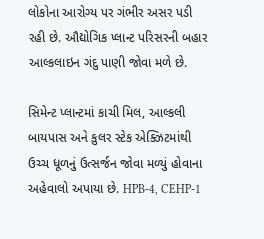લોકોના આરોગ્ય પર ગંભીર અસર પડી રહી છે. ઔદ્યોગિક પ્લાન્ટ પરિસરની બહાર આલ્કલાઇન ગંદુ પાણી જોવા મળે છે.

સિમેન્ટ પ્લાન્ટમાં કાચી મિલ, આલ્કલી બાયપાસ અને કુલર સ્ટેક એક્ઝિટમાંથી ઉચ્ચ ધૂળનું ઉત્સર્જન જોવા મળ્યું હોવાના અહેવાલો અપાયા છે. HPB-4, CEHP-1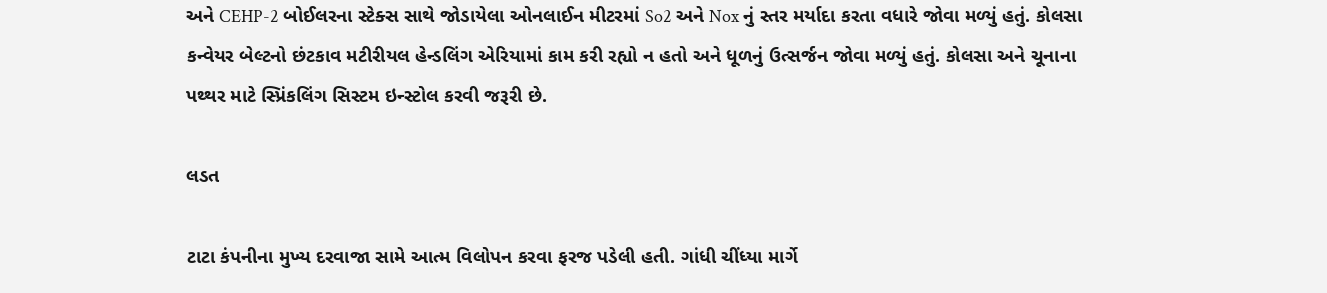અને CEHP-2 બોઈલરના સ્ટેક્સ સાથે જોડાયેલા ઓનલાઈન મીટરમાં So2 અને Nox નું સ્તર મર્યાદા કરતા વધારે જોવા મળ્યું હતું. કોલસા કન્વેયર બેલ્ટનો છંટકાવ મટીરીયલ હેન્ડલિંગ એરિયામાં કામ કરી રહ્યો ન હતો અને ધૂળનું ઉત્સર્જન જોવા મળ્યું હતું. કોલસા અને ચૂનાના પથ્થર માટે સ્પ્રિંકલિંગ સિસ્ટમ ઇન્સ્ટોલ કરવી જરૂરી છે.

લડત

ટાટા કંપનીના મુખ્ય દરવાજા સામે આત્મ વિલોપન કરવા ફરજ પડેલી હતી. ગાંધી ચીંધ્યા માર્ગે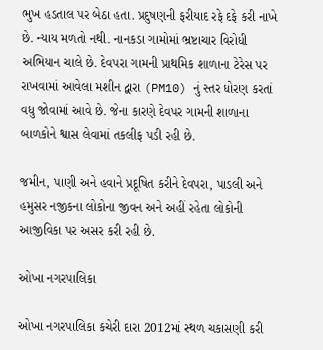ભુખ હડતાલ પર બેઠા હતા. પ્રદુષણની ફરીયાદ રફે દફે કરી નાખે છે. ન્યાય મળતો નથી. નાનકડા ગામોમાં ભ્રષ્ટાચાર વિરોધી અભિયાન ચાલે છે. દેવપરા ગામની પ્રાથમિક શાળાના ટેરેસ પર રાખવામાં આવેલા મશીન દ્વારા (PM10) નું સ્તર ધોરણ કરતાં વધુ જોવામાં આવે છે. જેના કારણે દેવપર ગામની શાળાના બાળકોને શ્વાસ લેવામાં તકલીફ પડી રહી છે.

જમીન, પાણી અને હવાને પ્રદૂષિત કરીને દેવપરા, પાડલી અને હમુસર નજીકના લોકોના જીવન અને અહીં રહેતા લોકોની આજીવિકા પર અસર કરી રહી છે.

ઓખા નગરપાલિકા

ઓખા નગરપાલિકા કચેરી દારા 2012માં સ્થળ ચકાસણી કરી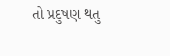તો પ્રદુષણ થતુ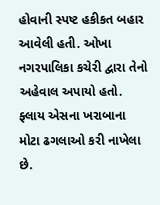હોવાની સ્પષ્ટ હકીકત બહાર આવેલી હતી. ઓખા નગરપાલિકા કચેરી દ્વારા તેનો અહેવાલ અપાયો હતો. ફ્લાય એસના ખરાબાના મોટા ઢગલાઓ કરી નાખેલા છે.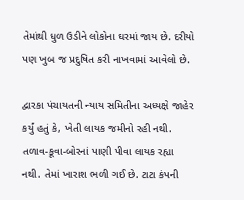તેમાંથી ધુળ ઉડીને લોકોના ઘરમાં જાય છે. દરીયો પણ ખુબ જ પ્રદુષિત કરી નાખવામાં આવેલો છે.

દ્વારકા પંચાયતની ન્યાય સમિતીના અધ્યક્ષે જાહેર કર્યું હતું કે, ખેતી લાયક જમીનો રહી નથી. તળાવ-કૂવા-બોરનાં પાણી પીવા લાયક રહ્યા નથી. તેમાં ખારાશ ભળી ગઈ છે. ટાટા કંપની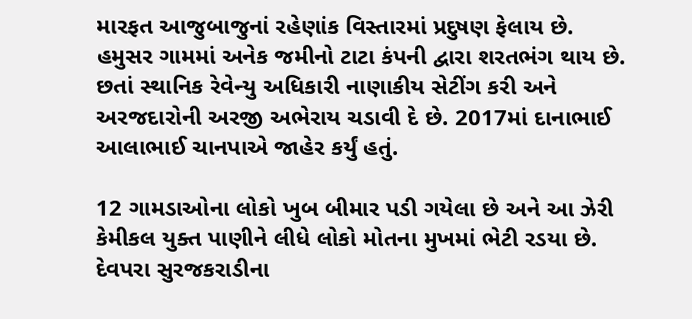મારફત આજુબાજુનાં રહેણાંક વિસ્તારમાં પ્રદુષણ ફેલાય છે. હમુસર ગામમાં અનેક જમીનો ટાટા કંપની દ્વારા શરતભંગ થાય છે. છતાં સ્થાનિક રેવેન્યુ અધિકારી નાણાકીય સેટીંગ કરી અને અરજદારોની અરજી અભેરાય ચડાવી દે છે. 2017માં દાનાભાઈ આલાભાઈ ચાનપાએ જાહેર કર્યું હતું.

12 ગામડાઓના લોકો ખુબ બીમાર પડી ગયેલા છે અને આ ઝેરી કેમીકલ યુક્ત પાણીને લીધે લોકો મોતના મુખમાં ભેટી રડયા છે. દેવપરા સુરજકરાડીના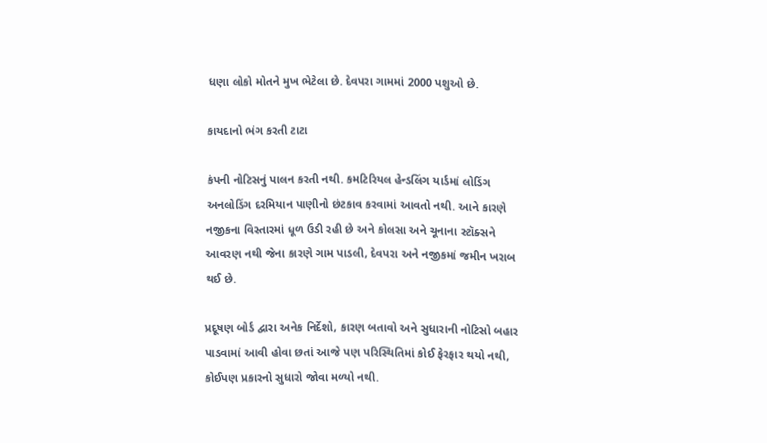ધણા લોકો મોતને મુખ ભેટેલા છે. દેવપરા ગામમાં 2000 પશુઓ છે.

કાયદાનો ભંગ કરતી ટાટા

કંપની નોટિસનું પાલન કરતી નથી. કમટિરિયલ હેન્ડલિંગ યાર્ડમાં લોડિંગ અનલોડિંગ દરમિયાન પાણીનો છંટકાવ કરવામાં આવતો નથી. આને કારણે નજીકના વિસ્તારમાં ધૂળ ઉડી રહી છે અને કોલસા અને ચૂનાના સ્ટૉક્સને આવરણ નથી જેના કારણે ગામ પાડલી, દેવપરા અને નજીકમાં જમીન ખરાબ થઈ છે.

પ્રદૂષણ બોર્ડ દ્વારા અનેક નિર્દેશો, કારણ બતાવો અને સુધારાની નોટિસો બહાર પાડવામાં આવી હોવા છતાં આજે પણ પરિસ્થિતિમાં કોઈ ફેરફાર થયો નથી, કોઈપણ પ્રકારનો સુધારો જોવા મળ્યો નથી.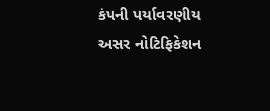કંપની પર્યાવરણીય અસર નોટિફિકેશન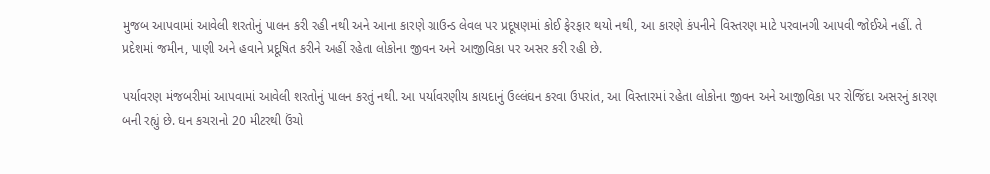મુજબ આપવામાં આવેલી શરતોનું પાલન કરી રહી નથી અને આના કારણે ગ્રાઉન્ડ લેવલ પર પ્રદૂષણમાં કોઈ ફેરફાર થયો નથી, આ કારણે કંપનીને વિસ્તરણ માટે પરવાનગી આપવી જોઈએ નહીં. તે પ્રદેશમાં જમીન, પાણી અને હવાને પ્રદૂષિત કરીને અહીં રહેતા લોકોના જીવન અને આજીવિકા પર અસર કરી રહી છે.

પર્યાવરણ મંજબરીમાં આપવામાં આવેલી શરતોનું પાલન કરતું નથી. આ પર્યાવરણીય કાયદાનું ઉલ્લંઘન કરવા ઉપરાંત, આ વિસ્તારમાં રહેતા લોકોના જીવન અને આજીવિકા પર રોજિંદા અસરનું કારણ બની રહ્યું છે. ઘન કચરાનો 20 મીટરથી ઉંચો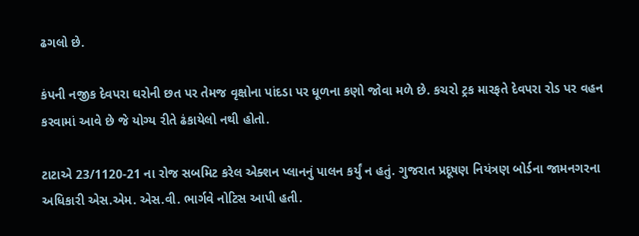ઢગલો છે.

કંપની નજીક દેવપરા ઘરોની છત પર તેમજ વૃક્ષોના પાંદડા પર ધૂળના કણો જોવા મળે છે. કચરો ટ્રક મારફતે દેવપરા રોડ પર વહન કરવામાં આવે છે જે યોગ્ય રીતે ઢંકાયેલો નથી હોતો.

ટાટાએ 23/1120-21 ના રોજ સબમિટ કરેલ એક્શન પ્લાનનું પાલન કર્યું ન હતું. ગુજરાત પ્રદૂષણ નિયંત્રણ બોર્ડના જામનગરના અધિકારી એસ.એમ. એસ.વી. ભાર્ગવે નોટિસ આપી હતી.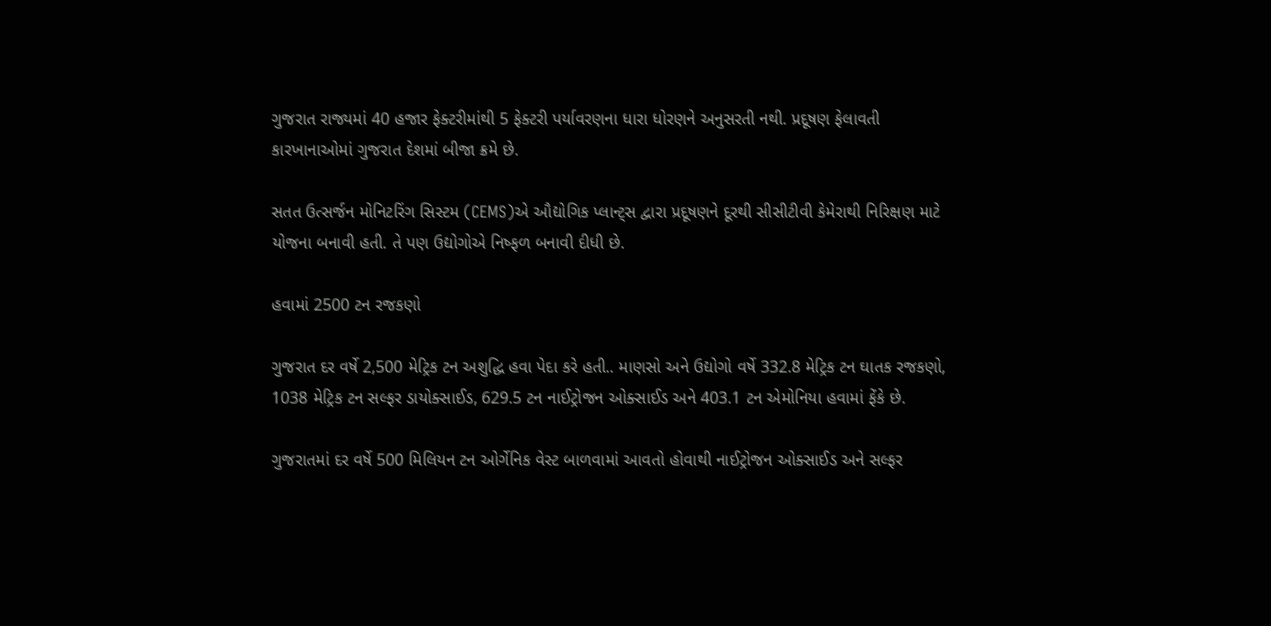ગુજરાત રાજ્યમાં 40 હજાર ફેક્ટરીમાંથી 5 ફેક્ટરી પર્યાવરણના ધારા ધોરણને અનુસરતી નથી. પ્રદૂષણ ફેલાવતી કારખાનાઓમાં ગુજરાત દેશમાં બીજા ક્રમે છે.

સતત ઉત્સર્જન મોનિટરિંગ સિસ્ટમ (CEMS)એ ઔદ્યોગિક પ્લાન્ટ્સ દ્વારા પ્રદૂષણને દૂરથી સીસીટીવી કેમેરાથી નિરિક્ષણ માટે યોજના બનાવી હતી. તે પણ ઉદ્યોગોએ નિષ્ફળ બનાવી દીધી છે.

હવામાં 2500 ટન રજકણો

ગુજરાત દર વર્ષે 2,500 મેટ્રિક ટન અશુદ્ધિ હવા પેદા કરે હતી.. માણસો અને ઉદ્યોગો વર્ષે 332.8 મેટ્રિક ટન ઘાતક રજકણો, 1038 મેટ્રિક ટન સલ્ફર ડાયોક્સાઈડ, 629.5 ટન નાઈટ્રોજન ઓક્સાઈડ અને 403.1 ટન એમોનિયા હવામાં ફેંકે છે.

ગુજરાતમાં દર વર્ષે 500 મિલિયન ટન ઓર્ગેનિક વેસ્ટ બાળવામાં આવતો હોવાથી નાઈટ્રોજન ઓક્સાઈડ અને સલ્ફર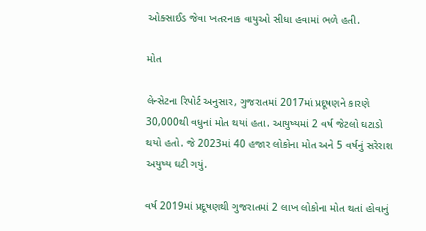ઓક્સાઈડ જેવા ખતરનાક વાયુઓ સીધા હવામાં ભળે હતી.

મોત

લેન્સેટના રિપોર્ટ અનુસાર, ગુજરાતમાં 2017માં પ્રદૂષણને કારણે 30,000થી વધુનાં મોત થયાં હતા. આયુષ્યમાં 2 વર્ષ જેટલો ઘટાડો થયો હતો. જે 2023માં 40 હજાર લોકોના મોત અને 5 વર્ષનું સરેરાશ અયુષ્ય ઘટી ગયું.

વર્ષ 2019માં પ્રદૂષણથી ગુજરાતમાં 2 લાખ લોકોના મોત થતાં હોવાનું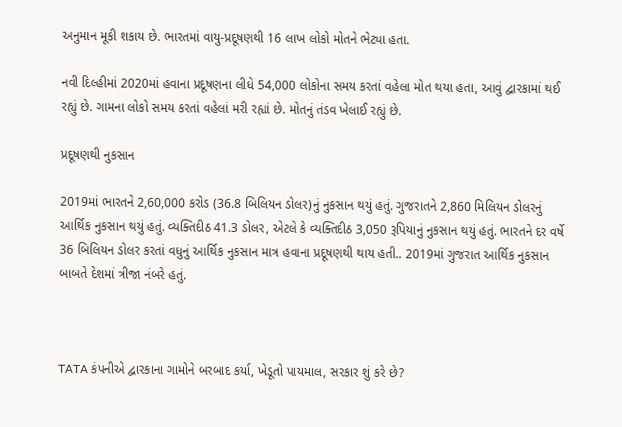અનુમાન મૂકી શકાય છે. ભારતમાં વાયુ-પ્રદૂષણથી 16 લાખ લોકો મોતને ભેટ્યા હતા.

નવી દિલ્હીમાં 2020માં હવાના પ્રદૂષણના લીધે 54,000 લોકોના સમય કરતાં વહેલા મોત થયા હતા, આવું દ્વારકામાં થઈ રહ્યું છે. ગામના લોકો સમય કરતાં વહેલાં મરી રહ્યાં છે. મોતનું તંડવ ખેલાઈ રહ્યું છે.

પ્રદૂષણથી નુકસાન

2019માં ભારતને 2,60,000 કરોડ (36.8 બિલિયન ડોલર)નું નુકસાન થયું હતું. ગુજરાતને 2,860 મિલિયન ડોલરનું આર્થિક નુકસાન થયું હતું. વ્યક્તિદીઠ 41.3 ડોલર, એટલે કે વ્યક્તિદીઠ 3,050 રૂપિયાનું નુકસાન થયું હતું. ભારતને દર વર્ષે 36 બિલિયન ડોલર કરતાં વધુનું આર્થિક નુકસાન માત્ર હવાના પ્રદૂષણથી થાય હતી.. 2019માં ગુજરાત આર્થિક નુકસાન બાબતે દેશમાં ત્રીજા નંબરે હતું.



TATA કંપનીએ દ્વારકાના ગામોને બરબાદ કર્યા, ખેડૂતો પાયમાલ, સરકાર શું કરે છે?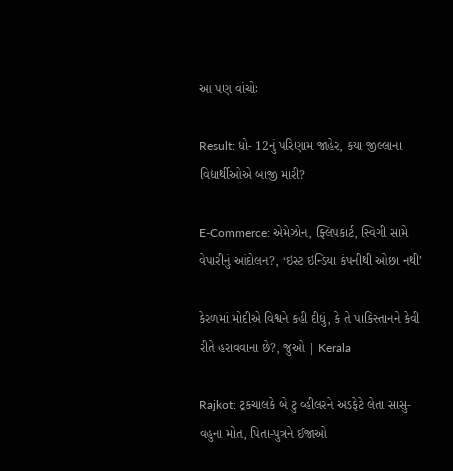આ પણ વાંચોઃ

Result: ધો- 12નું પરિણામ જાહેર, કયા જીલ્લાના વિદ્યાર્થીઓએ બાજી મારી?

E-Commerce: એમેઝોન, ફ્લિપકાર્ટ, સ્વિગી સામે વેપારીનું આંદોલન?, ‘ઇસ્ટ ઇન્ડિયા કંપનીથી ઓછા નથી’

કેરળમાં મોદીએ વિશ્વને કહી દીધું, કે તે પાકિસ્તાનને કેવી રીતે હરાવવાના છે?, જુઓ | Kerala

Rajkot: ટ્રકચાલકે બે ટુ વ્હીલરને અડફેટે લેતા સાસુ-વહુના મોત, પિતા-પુત્રને ઈજાઓ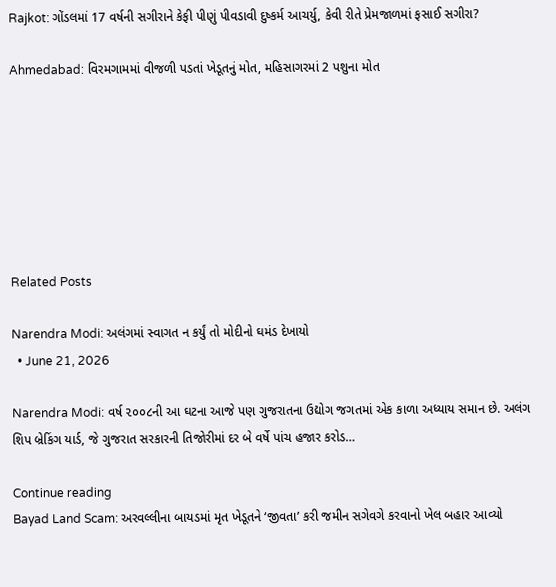Rajkot: ગોંડલમાં 17 વર્ષની સગીરાને કેફી પીણું પીવડાવી દુષ્કર્મ આચર્યુ, કેવી રીતે પ્રેમજાળમાં ફસાઈ સગીરા?

Ahmedabad: વિરમગામમાં વીજળી પડતાં ખેડૂતનું મોત, મહિસાગરમાં 2 પશુના મોત







Related Posts

Narendra Modi: અલંગમાં સ્વાગત ન કર્યું તો મોદીનો ઘમંડ દેખાયો
  • June 21, 2026

Narendra Modi: વર્ષ ૨૦૦૮ની આ ઘટના આજે પણ ગુજરાતના ઉદ્યોગ જગતમાં એક કાળા અધ્યાય સમાન છે. અલંગ શિપ બ્રેકિંગ યાર્ડ, જે ગુજરાત સરકારની તિજોરીમાં દર બે વર્ષે પાંચ હજાર કરોડ…

Continue reading
Bayad Land Scam: અરવલ્લીના બાયડમાં મૃત ખેડૂતને ‘જીવતા’ કરી જમીન સગેવગે કરવાનો ખેલ બહાર આવ્યો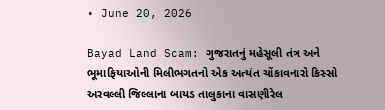• June 20, 2026

Bayad Land Scam: ગુજરાતનું મહેસૂલી તંત્ર અને ભૂમાફિયાઓની મિલીભગતનો એક અત્યંત ચોંકાવનારો કિસ્સો અરવલ્લી જિલ્લાના બાયડ તાલુકાના વાસણીરેલ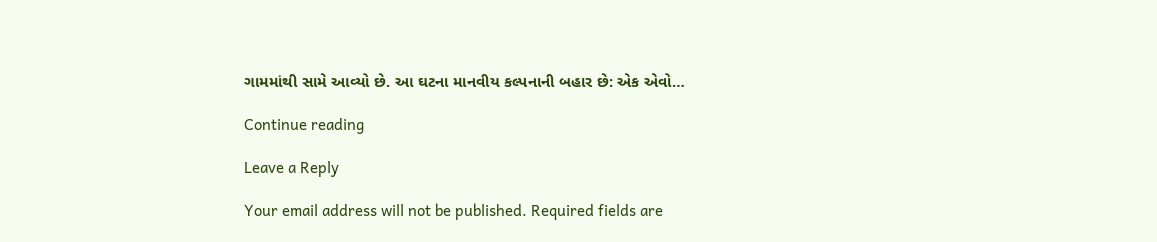ગામમાંથી સામે આવ્યો છે. આ ઘટના માનવીય કલ્પનાની બહાર છે: એક એવો…

Continue reading

Leave a Reply

Your email address will not be published. Required fields are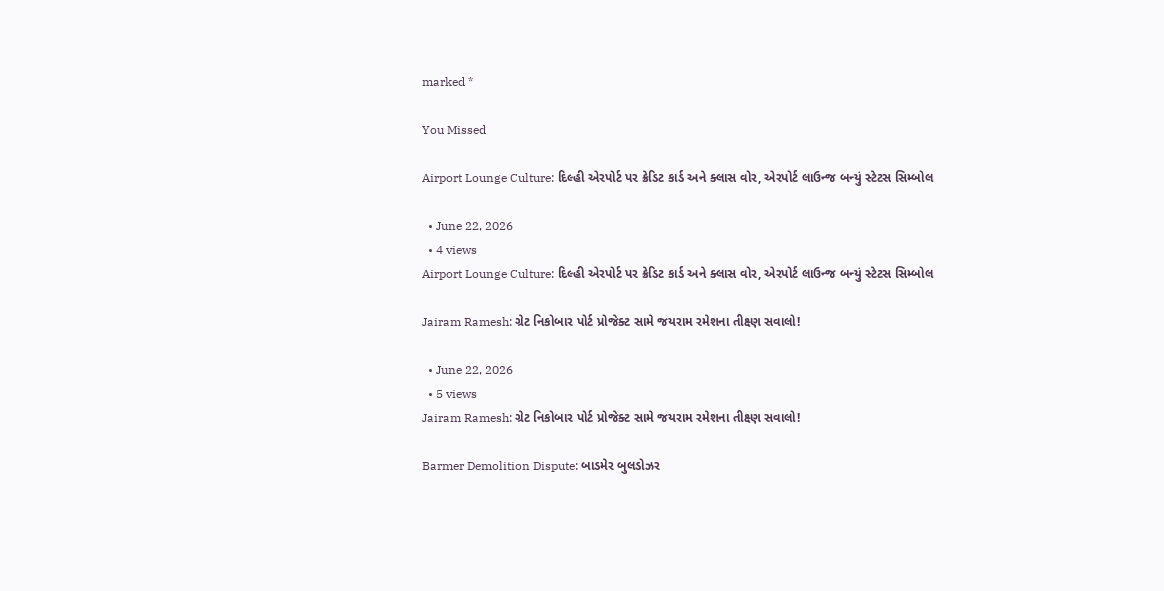marked *

You Missed

Airport Lounge Culture: દિલ્હી એરપોર્ટ પર ક્રેડિટ કાર્ડ અને ક્લાસ વોર, એરપોર્ટ લાઉન્જ બન્યું સ્ટેટસ સિમ્બોલ

  • June 22, 2026
  • 4 views
Airport Lounge Culture: દિલ્હી એરપોર્ટ પર ક્રેડિટ કાર્ડ અને ક્લાસ વોર, એરપોર્ટ લાઉન્જ બન્યું સ્ટેટસ સિમ્બોલ

Jairam Ramesh: ગ્રેટ નિકોબાર પોર્ટ પ્રોજેક્ટ સામે જયરામ રમેશના તીક્ષ્ણ સવાલો!

  • June 22, 2026
  • 5 views
Jairam Ramesh: ગ્રેટ નિકોબાર પોર્ટ પ્રોજેક્ટ સામે જયરામ રમેશના તીક્ષ્ણ સવાલો!

Barmer Demolition Dispute: બાડમેર બુલડોઝર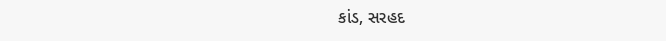કાંડ, સરહદ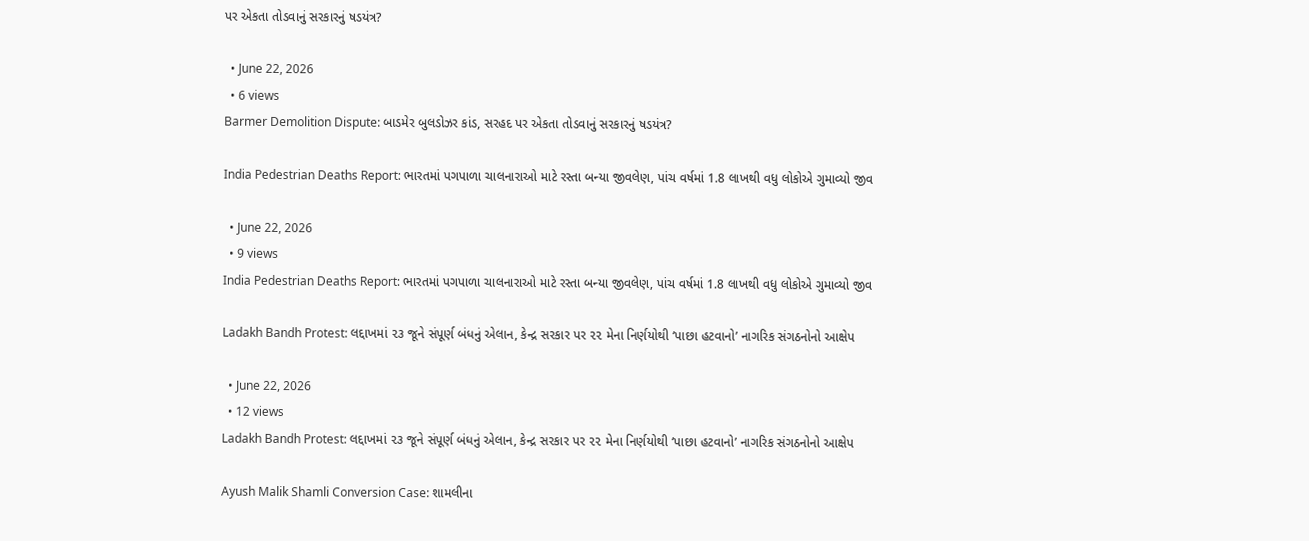પર એકતા તોડવાનું સરકારનું ષડયંત્ર?

  • June 22, 2026
  • 6 views
Barmer Demolition Dispute: બાડમેર બુલડોઝર કાંડ, સરહદ પર એકતા તોડવાનું સરકારનું ષડયંત્ર?

India Pedestrian Deaths Report: ભારતમાં પગપાળા ચાલનારાઓ માટે રસ્તા બન્યા જીવલેણ, પાંચ વર્ષમાં 1.8 લાખથી વધુ લોકોએ ગુમાવ્યો જીવ

  • June 22, 2026
  • 9 views
India Pedestrian Deaths Report: ભારતમાં પગપાળા ચાલનારાઓ માટે રસ્તા બન્યા જીવલેણ, પાંચ વર્ષમાં 1.8 લાખથી વધુ લોકોએ ગુમાવ્યો જીવ

Ladakh Bandh Protest: લદ્દાખમાં ૨૩ જૂને સંપૂર્ણ બંધનું એલાન, કેન્દ્ર સરકાર પર ૨૨ મેના નિર્ણયોથી ‘પાછા હટવાનો’ નાગરિક સંગઠનોનો આક્ષેપ

  • June 22, 2026
  • 12 views
Ladakh Bandh Protest: લદ્દાખમાં ૨૩ જૂને સંપૂર્ણ બંધનું એલાન, કેન્દ્ર સરકાર પર ૨૨ મેના નિર્ણયોથી ‘પાછા હટવાનો’ નાગરિક સંગઠનોનો આક્ષેપ

Ayush Malik Shamli Conversion Case: શામલીના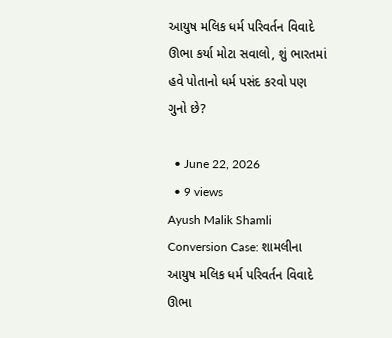આયુષ મલિક ધર્મ પરિવર્તન વિવાદે ઊભા કર્યા મોટા સવાલો, શું ભારતમાં હવે પોતાનો ધર્મ પસંદ કરવો પણ ગુનો છે?

  • June 22, 2026
  • 9 views
Ayush Malik Shamli Conversion Case: શામલીના આયુષ મલિક ધર્મ પરિવર્તન વિવાદે ઊભા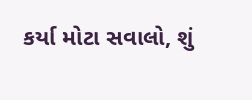કર્યા મોટા સવાલો, શું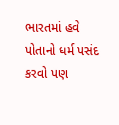ભારતમાં હવે પોતાનો ધર્મ પસંદ કરવો પણ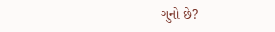ગુનો છે?